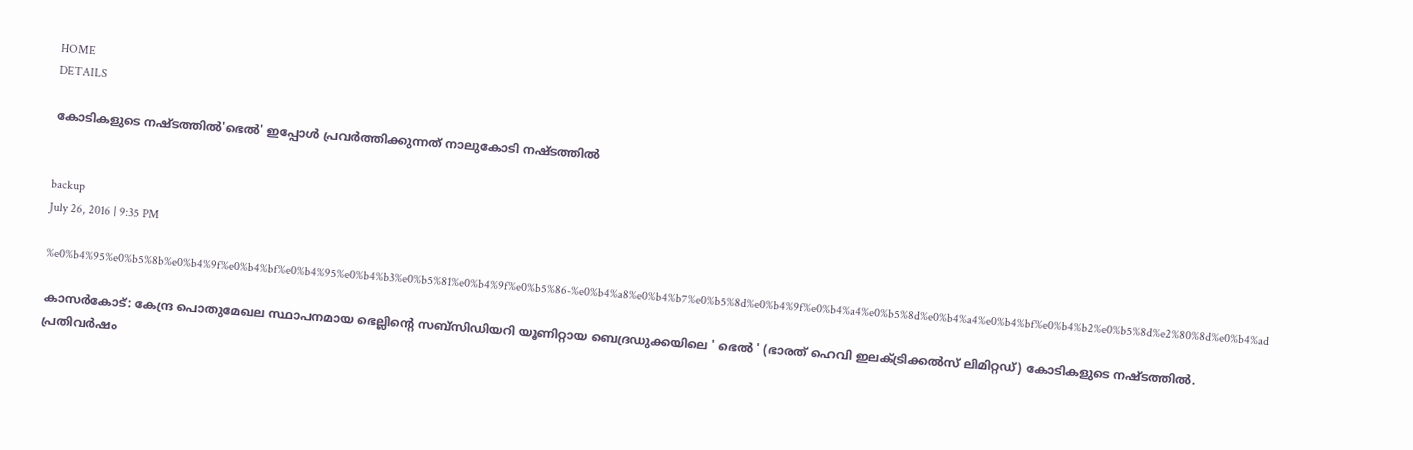HOME
DETAILS

കോടികളുടെ നഷ്ടത്തില്‍'ഭെല്‍' ഇപ്പോള്‍ പ്രവര്‍ത്തിക്കുന്നത് നാലുകോടി നഷ്ടത്തില്‍


backup
July 26, 2016 | 9:35 PM

%e0%b4%95%e0%b5%8b%e0%b4%9f%e0%b4%bf%e0%b4%95%e0%b4%b3%e0%b5%81%e0%b4%9f%e0%b5%86-%e0%b4%a8%e0%b4%b7%e0%b5%8d%e0%b4%9f%e0%b4%a4%e0%b5%8d%e0%b4%a4%e0%b4%bf%e0%b4%b2%e0%b5%8d%e2%80%8d%e0%b4%ad

കാസര്‍കോട്: കേന്ദ്ര പൊതുമേഖല സ്ഥാപനമായ ഭെല്ലിന്റെ സബ്‌സിഡിയറി യൂണിറ്റായ ബെദ്രഡുക്കയിലെ ' ഭെല്‍ ' (ഭാരത് ഹെവി ഇലക്ട്രിക്കല്‍സ് ലിമിറ്റഡ്) കോടികളുടെ നഷ്ടത്തില്‍. പ്രതിവര്‍ഷം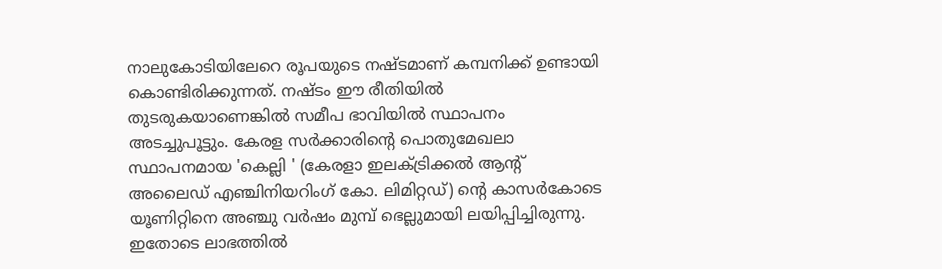നാലുകോടിയിലേറെ രൂപയുടെ നഷ്ടമാണ് കമ്പനിക്ക് ഉണ്ടായി കൊണ്ടിരിക്കുന്നത്. നഷ്ടം ഈ രീതിയില്‍ തുടരുകയാണെങ്കില്‍ സമീപ ഭാവിയില്‍ സ്ഥാപനം അടച്ചുപൂട്ടും. കേരള സര്‍ക്കാരിന്റെ പൊതുമേഖലാ സ്ഥാപനമായ 'കെല്ലി ' (കേരളാ ഇലക്ട്രിക്കല്‍ ആന്റ് അലൈഡ് എഞ്ചിനിയറിംഗ് കോ. ലിമിറ്റഡ്) ന്റെ കാസര്‍കോടെ യൂണിറ്റിനെ അഞ്ചു വര്‍ഷം മുമ്പ് ഭെല്ലുമായി ലയിപ്പിച്ചിരുന്നു.
ഇതോടെ ലാഭത്തില്‍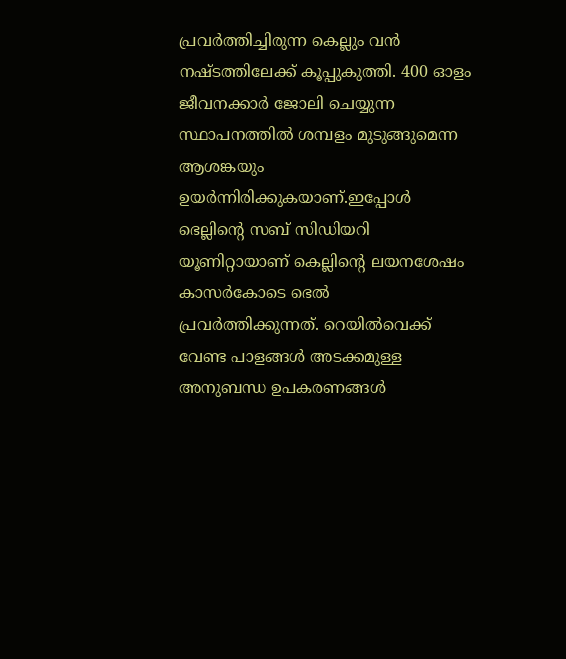പ്രവര്‍ത്തിച്ചിരുന്ന കെല്ലും വന്‍ നഷ്ടത്തിലേക്ക് കൂപ്പുകുത്തി. 400 ഓളം ജീവനക്കാര്‍ ജോലി ചെയ്യുന്ന സ്ഥാപനത്തില്‍ ശമ്പളം മുടുങ്ങുമെന്ന ആശങ്കയും ഉയര്‍ന്നിരിക്കുകയാണ്.ഇപ്പോള്‍ ഭെല്ലിന്റെ സബ് സിഡിയറി യൂണിറ്റായാണ് കെല്ലിന്റെ ലയനശേഷം കാസര്‍കോടെ ഭെല്‍ പ്രവര്‍ത്തിക്കുന്നത്. റെയില്‍വെക്ക് വേണ്ട പാളങ്ങള്‍ അടക്കമുള്ള അനുബന്ധ ഉപകരണങ്ങള്‍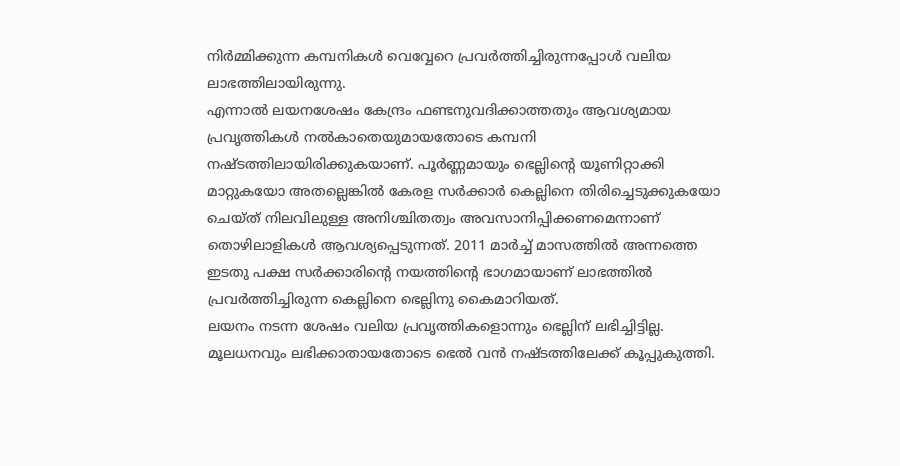നിര്‍മ്മിക്കുന്ന കമ്പനികള്‍ വെവ്വേറെ പ്രവര്‍ത്തിച്ചിരുന്നപ്പോള്‍ വലിയ ലാഭത്തിലായിരുന്നു.
എന്നാല്‍ ലയനശേഷം കേന്ദ്രം ഫണ്ടനുവദിക്കാത്തതും ആവശ്യമായ പ്രവൃത്തികള്‍ നല്‍കാതെയുമായതോടെ കമ്പനി നഷ്ടത്തിലായിരിക്കുകയാണ്. പൂര്‍ണ്ണമായും ഭെല്ലിന്റെ യൂണിറ്റാക്കി മാറ്റുകയോ അതല്ലെങ്കില്‍ കേരള സര്‍ക്കാര്‍ കെല്ലിനെ തിരിച്ചെടുക്കുകയോ ചെയ്ത് നിലവിലുള്ള അനിശ്ചിതത്വം അവസാനിപ്പിക്കണമെന്നാണ് തൊഴിലാളികള്‍ ആവശ്യപ്പെടുന്നത്. 2011 മാര്‍ച്ച് മാസത്തില്‍ അന്നത്തെ ഇടതു പക്ഷ സര്‍ക്കാരിന്റെ നയത്തിന്റെ ഭാഗമായാണ് ലാഭത്തില്‍ പ്രവര്‍ത്തിച്ചിരുന്ന കെല്ലിനെ ഭെല്ലിനു കൈമാറിയത്.
ലയനം നടന്ന ശേഷം വലിയ പ്രവൃത്തികളൊന്നും ഭെല്ലിന് ലഭിച്ചിട്ടില്ല. മൂലധനവും ലഭിക്കാതായതോടെ ഭെല്‍ വന്‍ നഷ്ടത്തിലേക്ക് കൂപ്പുകുത്തി.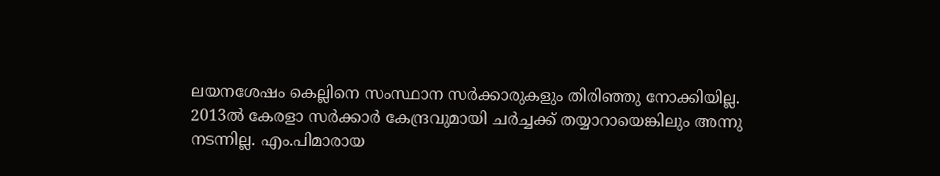ലയനശേഷം കെല്ലിനെ സംസ്ഥാന സര്‍ക്കാരുകളും തിരിഞ്ഞു നോക്കിയില്ല. 2013ല്‍ കേരളാ സര്‍ക്കാര്‍ കേന്ദ്രവുമായി ചര്‍ച്ചക്ക് തയ്യാറായെങ്കിലും അന്നു നടന്നില്ല. എം.പിമാരായ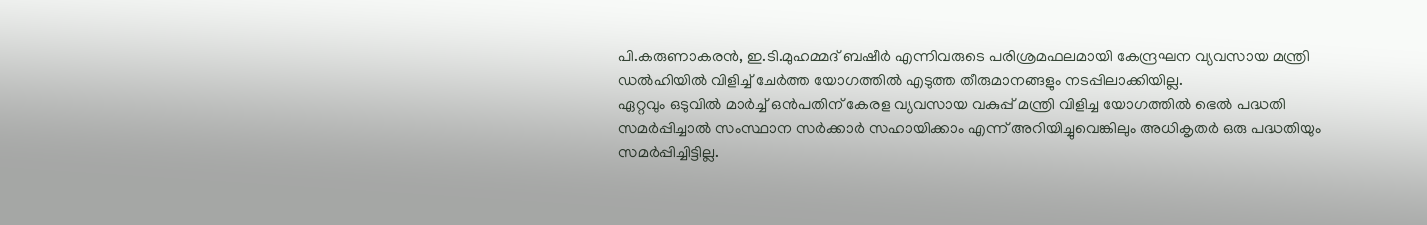പി.കരുണാകരന്‍, ഇ.ടി.മുഹമ്മദ് ബഷീര്‍ എന്നിവരുടെ പരിശ്രമഫലമായി കേന്ദ്രഘന വ്യവസായ മന്ത്രി ഡല്‍ഹിയില്‍ വിളിച്ച് ചേര്‍ത്ത യോഗത്തില്‍ എടുത്ത തീരുമാനങ്ങളും നടപ്പിലാക്കിയില്ല.
ഏറ്റവും ഒടുവില്‍ മാര്‍ച്ച് ഒന്‍പതിന് കേരള വ്യവസായ വകുപ്പ് മന്ത്രി വിളിച്ച യോഗത്തില്‍ ഭെല്‍ പദ്ധതി സമര്‍പ്പിച്ചാല്‍ സംസ്ഥാന സര്‍ക്കാര്‍ സഹായിക്കാം എന്ന് അറിയിച്ചുവെങ്കിലും അധികൃതര്‍ ഒരു പദ്ധതിയും സമര്‍പ്പിച്ചിട്ടില്ല.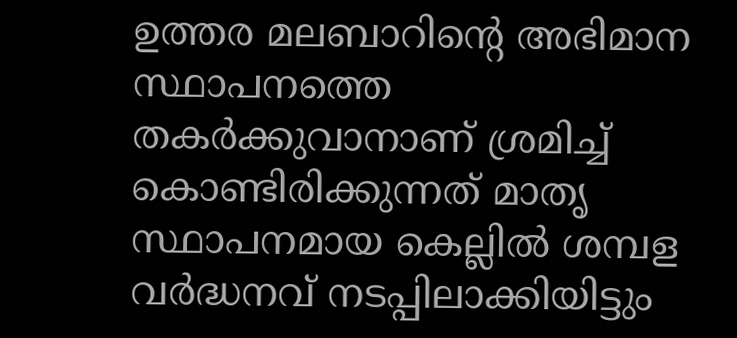ഉത്തര മലബാറിന്റെ അഭിമാന സ്ഥാപനത്തെ തകര്‍ക്കുവാനാണ് ശ്രമിച്ച് കൊണ്ടിരിക്കുന്നത് മാതൃ സ്ഥാപനമായ കെല്ലില്‍ ശമ്പള വര്‍ദ്ധനവ് നടപ്പിലാക്കിയിട്ടും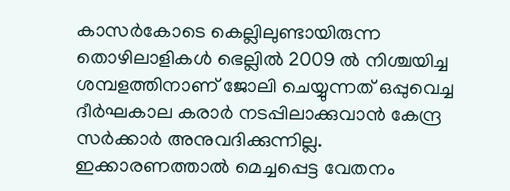കാസര്‍കോടെ കെല്ലിലുണ്ടായിരുന്ന തൊഴിലാളികള്‍ ഭെല്ലില്‍ 2009 ല്‍ നിശ്ചയിച്ച ശമ്പളത്തിനാണ് ജോലി ചെയ്യുന്നത് ഒപ്പുവെച്ച ദീര്‍ഘകാല കരാര്‍ നടപ്പിലാക്കുവാന്‍ കേന്ദ്ര സര്‍ക്കാര്‍ അനുവദിക്കുന്നില്ല.
ഇക്കാരണത്താല്‍ മെച്ചപ്പെട്ട വേതനം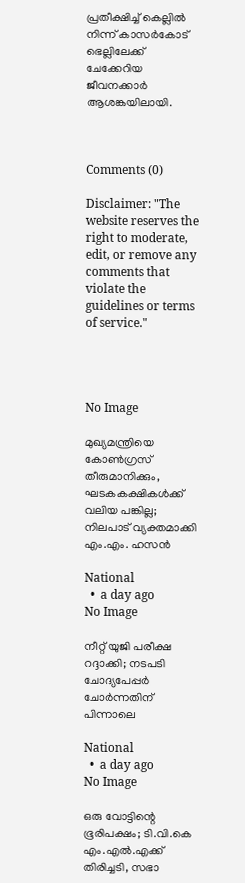പ്രതീക്ഷിച്ച് കെല്ലില്‍ നിന്ന് കാസര്‍കോട് ഭെല്ലിലേക്ക് ചേക്കേറിയ ജീവനക്കാര്‍ ആശങ്കയിലായി.



Comments (0)

Disclaimer: "The website reserves the right to moderate, edit, or remove any comments that violate the guidelines or terms of service."




No Image

മുഖ്യമന്ത്രിയെ കോൺഗ്രസ് തീരുമാനിക്കും, ഘടകകക്ഷികൾക്ക് വലിയ പങ്കില്ല; നിലപാട് വ്യക്തമാക്കി എം.എം. ഹസൻ

National
  •  a day ago
No Image

നീറ്റ് യുജി പരീക്ഷ റദ്ദാക്കി; നടപടി ചോദ്യപേപ്പർ ചോർന്നതിന് പിന്നാലെ

National
  •  a day ago
No Image

ഒരു വോട്ടിന്റെ ഭൂരിപക്ഷം; ടി.വി.കെ എം.എൽ.എക്ക് തിരിച്ചടി, സഭാ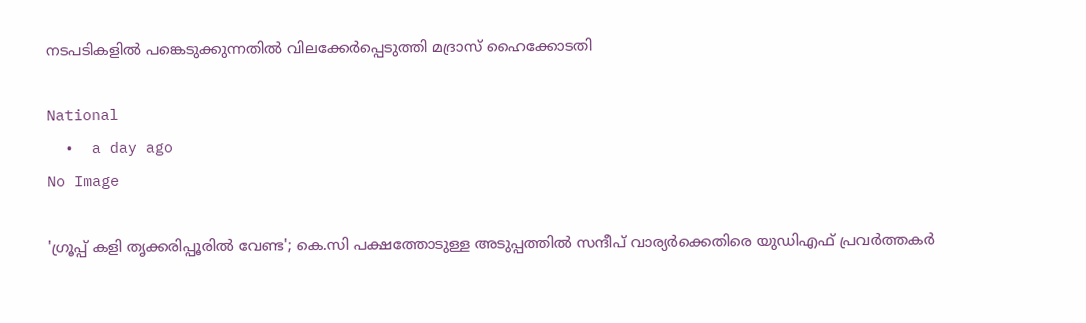നടപടികളിൽ പങ്കെടുക്കുന്നതിൽ വിലക്കേർപ്പെടുത്തി മദ്രാസ് ഹൈക്കോടതി

National
  •  a day ago
No Image

'ഗ്രൂപ്പ് കളി തൃക്കരിപ്പൂരിൽ വേണ്ട'; കെ.സി പക്ഷത്തോടുള്ള അടുപ്പത്തിൽ സന്ദീപ് വാര്യർക്കെതിരെ യുഡിഎഫ് പ്രവർത്തകർ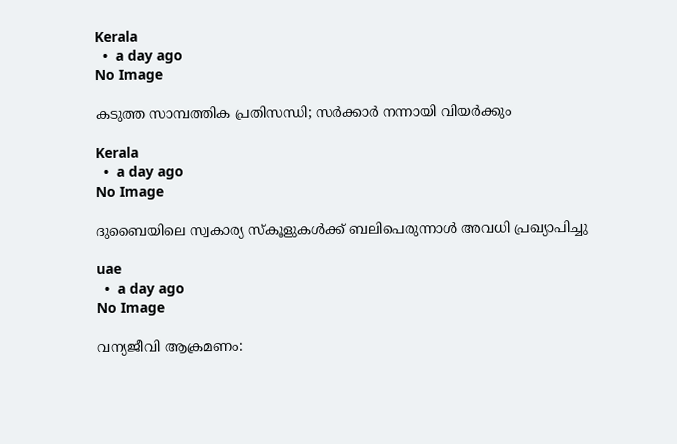Kerala
  •  a day ago
No Image

കടുത്ത സാമ്പത്തിക പ്രതിസന്ധി; സർക്കാർ നന്നായി വിയർക്കും

Kerala
  •  a day ago
No Image

ദുബൈയിലെ സ്വകാര്യ സ്കൂളുകൾക്ക് ബലിപെരുന്നാൾ അവധി പ്രഖ്യാപിച്ചു

uae
  •  a day ago
No Image

വന്യജീവി ആക്രമണം: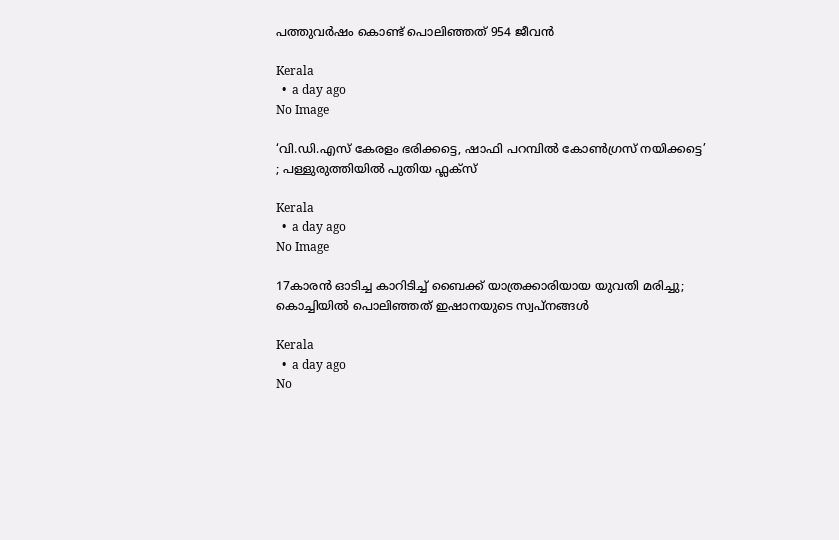പത്തുവർഷം കൊണ്ട് പൊലിഞ്ഞത് 954 ജീവൻ

Kerala
  •  a day ago
No Image

‘വി.ഡി.എസ് കേരളം ഭരിക്കട്ടെ, ഷാഫി പറമ്പിൽ കോൺഗ്രസ് നയിക്കട്ടെ’ ; പള്ളുരുത്തിയിൽ പുതിയ ഫ്ലക്സ്

Kerala
  •  a day ago
No Image

17കാരന്‍ ഓടിച്ച കാറിടിച്ച് ബൈക്ക് യാത്രക്കാരിയായ യുവതി മരിച്ചു; കൊച്ചിയില്‍ പൊലിഞ്ഞത് ഇഷാനയുടെ സ്വപ്നങ്ങള്‍

Kerala
  •  a day ago
No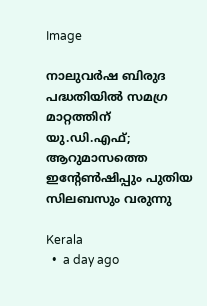Image

നാലുവർഷ ബിരുദ പദ്ധതിയിൽ സമഗ്ര മാറ്റത്തിന് യു.ഡി.എഫ്; ആറുമാസത്തെ ഇൻ്റേൺഷിപ്പും പുതിയ സിലബസും വരുന്നു

Kerala
  •  a day ago